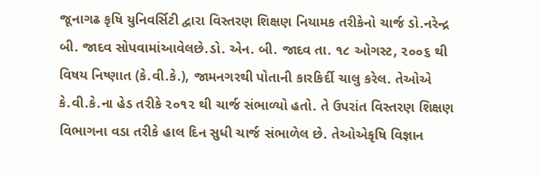જૂનાગઢ કૃષિ યુનિવર્સિટી દ્વારા વિસ્તરણ શિક્ષણ નિયામક તરીકેનો ચાર્જ ડો.નરેન્દ્ર બી. જાદવ સોપવામાંઆવેલછે.ડો. એન. બી. જાદવ તા. ૧૮ ઓગસ્ટ, ૨૦૦૬ થી વિષય નિષ્ણાત (કે.વી.કે.), જામનગરથી પોતાની કારકિર્દી ચાલુ કરેલ. તેઓએ કે.વી.કે.ના હેડ તરીકે ૨૦૧૨ થી ચાર્જ સંભાળ્યો હતો. તે ઉપરાંત વિસ્તરણ શિક્ષણ વિભાગના વડા તરીકે હાલ દિન સુધી ચાર્જ સંભાળેલ છે. તેઓએકૃષિ વિજ્ઞાન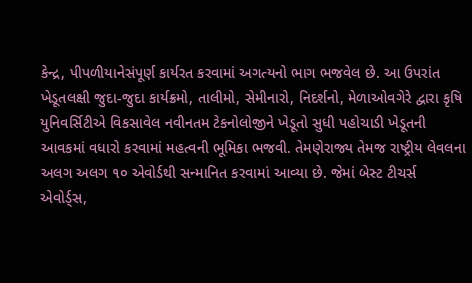કેન્દ્ર, પીપળીયાનેસંપૂર્ણ કાર્યરત કરવામાં અગત્યનો ભાગ ભજવેલ છે. આ ઉપરાંત ખેડૂતલક્ષી જુદા-જુદા કાર્યક્રમો, તાલીમો, સેમીનારો, નિદર્શનો, મેળાઓવગેરે દ્વારા કૃષિ યુનિવર્સિટીએ વિકસાવેલ નવીનતમ ટેકનોલોજીને ખેડૂતો સુધી પહોચાડી ખેડૂતની આવકમાં વધારો કરવામાં મહત્વની ભૂમિકા ભજવી. તેમણેરાજ્ય તેમજ રાષ્ટ્રીય લેવલના અલગ અલગ ૧૦ એવોર્ડથી સન્માનિત કરવામાં આવ્યા છે. જેમાં બેસ્ટ ટીચર્સ એવોર્ડ્સ,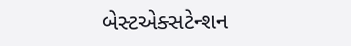બેસ્ટએક્સટેન્શન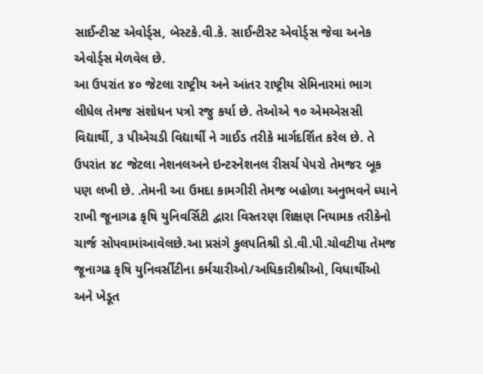સાઈન્ટીસ્ટ એવોર્ડ્સ, બેસ્ટકે.વી.કે. સાઈન્ટીસ્ટ એવોર્ડ્સ જેવા અનેક એવોર્ડ્સ મેળવેલ છે.
આ ઉપરાંત ૪૦ જેટલા રાષ્ટ્રીય અને આંતર રાષ્ટ્રીય સેમિનારમાં ભાગ લીધેલ તેમજ સંશોધન પત્રો રજુ કર્યા છે. તેઓએ ૧૦ એમએસસી વિદ્યાર્થી, ૩ પીએચડી વિદ્યાર્થી ને ગાઈડ તરીકે માર્ગદર્શિત કરેલ છે. તે ઉપરાંત ૪૮ જેટલા નેશનલઅને ઇન્ટરનેશનલ રીસર્ચ પેપરો તેમજ૨ બૂક પણ લખી છે. .તેમની આ ઉમદા કામગીરી તેમજ બહોળા અનુભવને ધ્યાને રાખી જૂનાગઢ કૃષિ યુનિવર્સિટી દ્વારા વિસ્તરણ શિક્ષણ નિયામક તરીકેનો ચાર્જ સોપવામાંઆવેલછે.આ પ્રસંગે કુલપતિશ્રી ડો.વી.પી.ચોવટીયા તેમજ જૂનાગઢ કૃષિ યુનિવર્સીટીના કર્મચારીઓ/અધિકારીશ્રીઓ, વિધાર્થીઓ અને ખેડૂત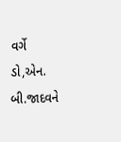વર્ગે ડો,એન. બી.જાદવને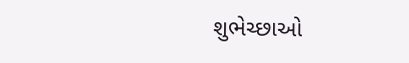શુભેચ્છાઓ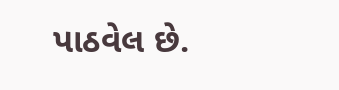પાઠવેલ છે.